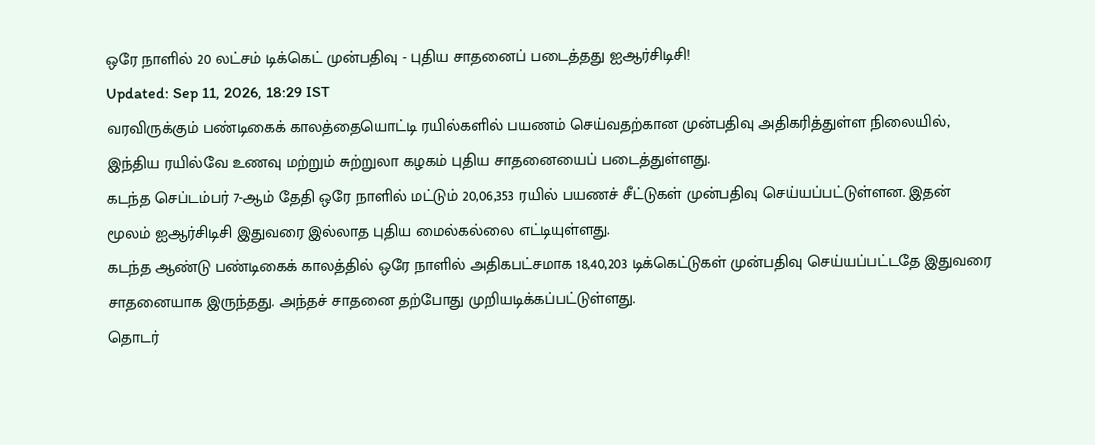ஒரே நாளில் 20 லட்சம் டிக்கெட் முன்பதிவு - புதிய சாதனைப் படைத்தது ஐஆர்சிடிசி!
Updated: Sep 11, 2026, 18:29 IST
வரவிருக்கும் பண்டிகைக் காலத்தையொட்டி ரயில்களில் பயணம் செய்வதற்கான முன்பதிவு அதிகரித்துள்ள நிலையில், இந்திய ரயில்வே உணவு மற்றும் சுற்றுலா கழகம் புதிய சாதனையைப் படைத்துள்ளது.
கடந்த செப்டம்பர் 7-ஆம் தேதி ஒரே நாளில் மட்டும் 20,06,353 ரயில் பயணச் சீட்டுகள் முன்பதிவு செய்யப்பட்டுள்ளன. இதன் மூலம் ஐஆர்சிடிசி இதுவரை இல்லாத புதிய மைல்கல்லை எட்டியுள்ளது.
கடந்த ஆண்டு பண்டிகைக் காலத்தில் ஒரே நாளில் அதிகபட்சமாக 18,40,203 டிக்கெட்டுகள் முன்பதிவு செய்யப்பட்டதே இதுவரை சாதனையாக இருந்தது. அந்தச் சாதனை தற்போது முறியடிக்கப்பட்டுள்ளது.
தொடர்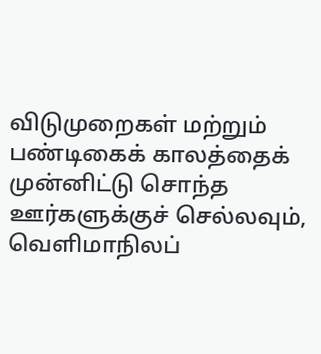விடுமுறைகள் மற்றும் பண்டிகைக் காலத்தைக் முன்னிட்டு சொந்த ஊர்களுக்குச் செல்லவும், வெளிமாநிலப்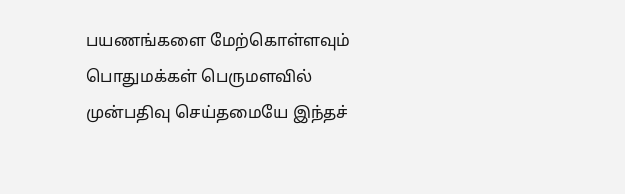பயணங்களை மேற்கொள்ளவும் பொதுமக்கள் பெருமளவில் முன்பதிவு செய்தமையே இந்தச்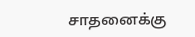சாதனைக்கு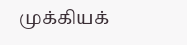முக்கியக்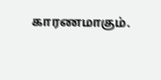காரணமாகும்.